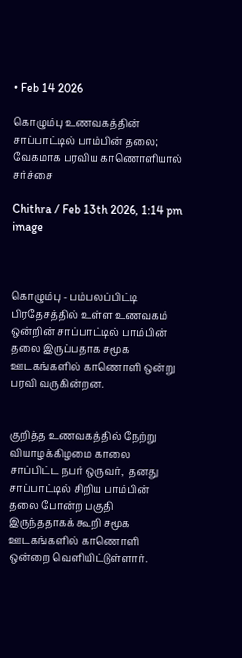• Feb 14 2026

கொழும்பு உணவகத்தின் சாப்பாட்டில் பாம்பின் தலை; வேகமாக பரவிய காணொளியால் சர்ச்சை

Chithra / Feb 13th 2026, 1:14 pm
image



கொழும்பு - பம்பலப்பிட்டி பிரதேசத்தில் உள்ள உணவகம் ஒன்றின் சாப்பாட்டில் பாம்பின் தலை இருப்பதாக சமூக ஊடகங்களில் காணொளி ஒன்று பரவி வருகின்றன.


குறித்த உணவகத்தில் நேற்று வியாழக்கிழமை காலை சாப்பிட்ட நபர் ஒருவர்,  தனது சாப்பாட்டில் சிறிய பாம்பின் தலை போன்ற பகுதி இருந்ததாகக் கூறி சமூக ஊடகங்களில் காணொளி ஒன்றை வெளியிட்டுள்ளார்.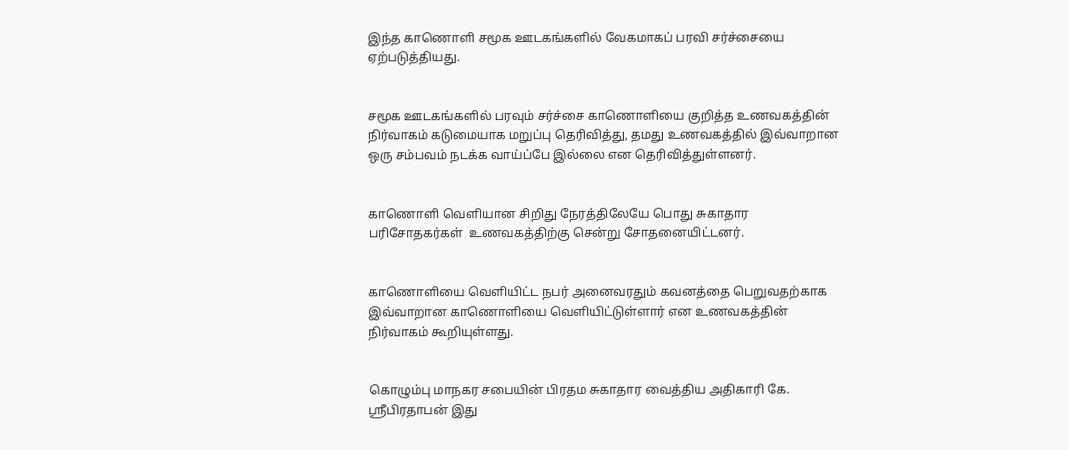இந்த காணொளி சமூக ஊடகங்களில் வேகமாகப் பரவி சர்ச்சையை ஏற்படுத்தியது.


சமூக ஊடகங்களில் பரவும் சர்ச்சை காணொளியை குறித்த உணவகத்தின் நிர்வாகம் கடுமையாக மறுப்பு தெரிவித்து, தமது உணவகத்தில் இவ்வாறான ஒரு சம்பவம் நடக்க வாய்ப்பே இல்லை என தெரிவித்துள்ளனர்.


காணொளி வெளியான சிறிது நேரத்திலேயே பொது சுகாதார பரிசோதகர்கள்  உணவகத்திற்கு சென்று சோதனையிட்டனர்.


காணொளியை வெளியிட்ட நபர் அனைவரதும் கவனத்தை பெறுவதற்காக இவ்வாறான காணொளியை வெளியிட்டுள்ளார் என உணவகத்தின் நிர்வாகம் கூறியுள்ளது.


கொழும்பு மாநகர சபையின் பிரதம சுகாதார வைத்திய அதிகாரி கே. ஸ்ரீபிரதாபன் இது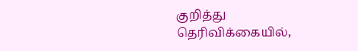குறித்து தெரிவிக்கையில்,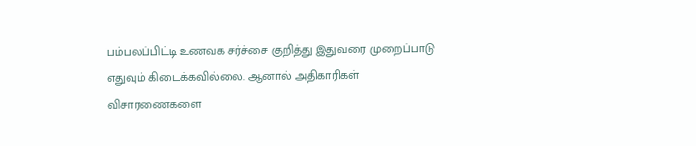பம்பலப்பிட்டி உணவக சர்ச்சை குறித்து இதுவரை முறைப்பாடு எதுவும் கிடைக்கவில்லை. ஆனால் அதிகாரிகள் விசாரணைகளை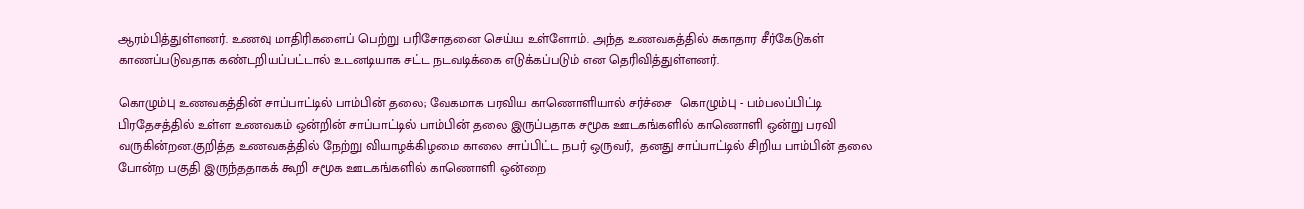ஆரம்பித்துள்ளனர். உணவு மாதிரிகளைப் பெற்று பரிசோதனை செய்ய உள்ளோம். அந்த உணவகத்தில் சுகாதார சீர்கேடுகள் காணப்படுவதாக கண்டறியப்பட்டால் உடனடியாக சட்ட நடவடிக்கை எடுக்கப்படும் என தெரிவித்துள்ளனர்.

கொழும்பு உணவகத்தின் சாப்பாட்டில் பாம்பின் தலை; வேகமாக பரவிய காணொளியால் சர்ச்சை  கொழும்பு - பம்பலப்பிட்டி பிரதேசத்தில் உள்ள உணவகம் ஒன்றின் சாப்பாட்டில் பாம்பின் தலை இருப்பதாக சமூக ஊடகங்களில் காணொளி ஒன்று பரவி வருகின்றன.குறித்த உணவகத்தில் நேற்று வியாழக்கிழமை காலை சாப்பிட்ட நபர் ஒருவர்,  தனது சாப்பாட்டில் சிறிய பாம்பின் தலை போன்ற பகுதி இருந்ததாகக் கூறி சமூக ஊடகங்களில் காணொளி ஒன்றை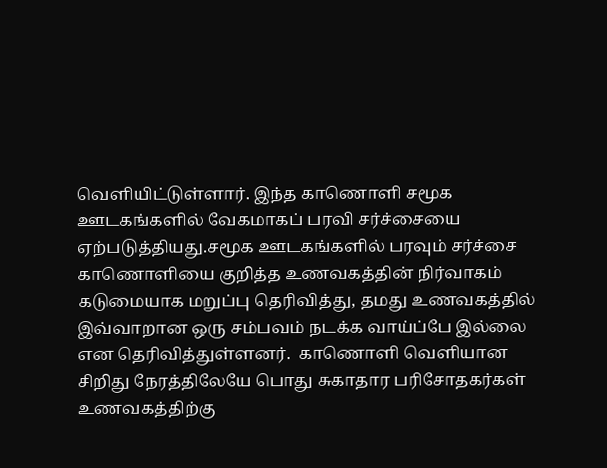வெளியிட்டுள்ளார். இந்த காணொளி சமூக ஊடகங்களில் வேகமாகப் பரவி சர்ச்சையை ஏற்படுத்தியது.சமூக ஊடகங்களில் பரவும் சர்ச்சை காணொளியை குறித்த உணவகத்தின் நிர்வாகம் கடுமையாக மறுப்பு தெரிவித்து, தமது உணவகத்தில் இவ்வாறான ஒரு சம்பவம் நடக்க வாய்ப்பே இல்லை என தெரிவித்துள்ளனர்.  காணொளி வெளியான சிறிது நேரத்திலேயே பொது சுகாதார பரிசோதகர்கள்  உணவகத்திற்கு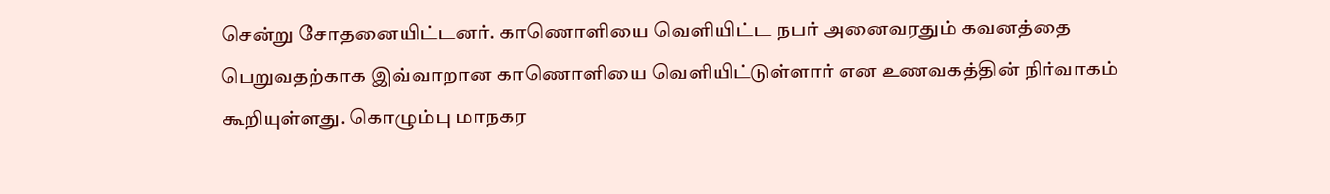சென்று சோதனையிட்டனர். காணொளியை வெளியிட்ட நபர் அனைவரதும் கவனத்தை பெறுவதற்காக இவ்வாறான காணொளியை வெளியிட்டுள்ளார் என உணவகத்தின் நிர்வாகம் கூறியுள்ளது. கொழும்பு மாநகர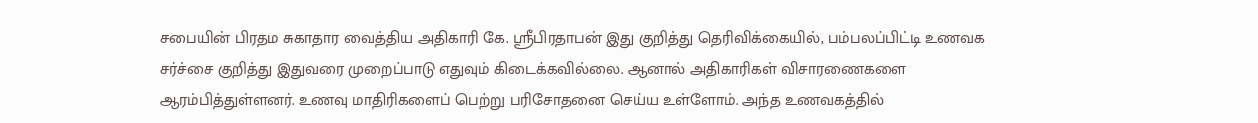சபையின் பிரதம சுகாதார வைத்திய அதிகாரி கே. ஸ்ரீபிரதாபன் இது குறித்து தெரிவிக்கையில், பம்பலப்பிட்டி உணவக சர்ச்சை குறித்து இதுவரை முறைப்பாடு எதுவும் கிடைக்கவில்லை. ஆனால் அதிகாரிகள் விசாரணைகளை ஆரம்பித்துள்ளனர். உணவு மாதிரிகளைப் பெற்று பரிசோதனை செய்ய உள்ளோம். அந்த உணவகத்தில்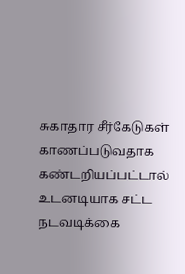சுகாதார சீர்கேடுகள் காணப்படுவதாக கண்டறியப்பட்டால் உடனடியாக சட்ட நடவடிக்கை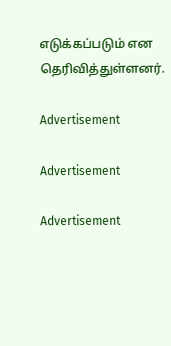எடுக்கப்படும் என தெரிவித்துள்ளனர்.

Advertisement

Advertisement

Advertisement